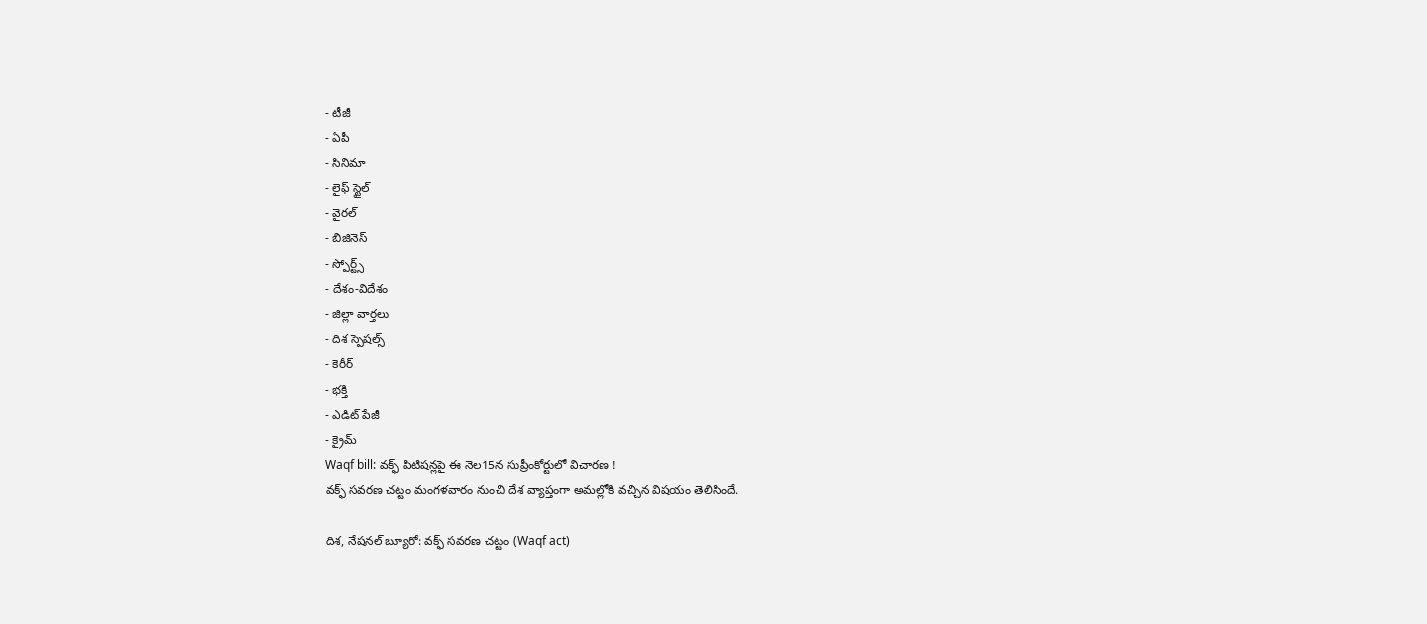- టీజీ
- ఏపీ
- సినిమా
- లైఫ్ స్టైల్
- వైరల్
- బిజినెస్
- స్పోర్ట్స్
- దేశం-విదేశం
- జిల్లా వార్తలు
- దిశ స్పెషల్స్
- కెరీర్
- భక్తి
- ఎడిట్ పేజీ
- క్రైమ్
Waqf bill: వక్ఫ్ పిటిషన్లపై ఈ నెల15న సుప్రీంకోర్టులో విచారణ !
వక్ఫ్ సవరణ చట్టం మంగళవారం నుంచి దేశ వ్యాప్తంగా అమల్లోకి వచ్చిన విషయం తెలిసిందే.

దిశ, నేషనల్ బ్యూరో: వక్ఫ్ సవరణ చట్టం (Waqf act)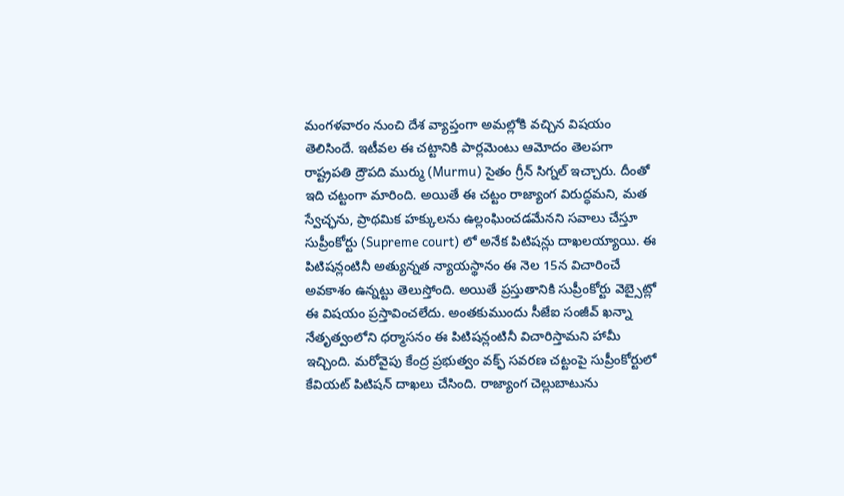మంగళవారం నుంచి దేశ వ్యాప్తంగా అమల్లోకి వచ్చిన విషయం తెలిసిందే. ఇటీవల ఈ చట్టానికి పార్లమెంటు ఆమోదం తెలపగా రాష్ట్రపతి ద్రౌపది ముర్ము (Murmu) సైతం గ్రీన్ సిగ్నల్ ఇచ్చారు. దీంతో ఇది చట్టంగా మారింది. అయితే ఈ చట్టం రాజ్యాంగ విరుద్ధమని, మత స్వేచ్ఛను, ప్రాథమిక హక్కులను ఉల్లంఘించడమేనని సవాలు చేస్తూ సుప్రీంకోర్టు (Supreme court) లో అనేక పిటిషన్లు దాఖలయ్యాయి. ఈ పిటిషన్లంటినీ అత్యున్నత న్యాయస్థానం ఈ నెల 15న విచారించే అవకాశం ఉన్నట్టు తెలుస్తోంది. అయితే ప్రస్తుతానికి సుప్రీంకోర్టు వెబ్సైట్లో ఈ విషయం ప్రస్తావించలేదు. అంతకుముందు సీజేఐ సంజీవ్ ఖన్నా నేతృత్వంలోని ధర్మాసనం ఈ పిటిషన్లంటినీ విచారిస్తామని హామీ ఇచ్చింది. మరోవైపు కేంద్ర ప్రభుత్వం వక్ఫ్ సవరణ చట్టంపై సుప్రీంకోర్టులో కేవియట్ పిటిషన్ దాఖలు చేసింది. రాజ్యాంగ చెల్లుబాటును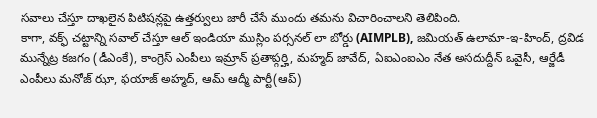సవాలు చేస్తూ దాఖలైన పిటిషన్లపై ఉత్తర్వులు జారీ చేసే ముందు తమను విచారించాలని తెలిపింది.
కాగా, వక్ఫ్ చట్టాన్ని సవాల్ చేస్తూ ఆల్ ఇండియా ముస్లిం పర్సనల్ లా బోర్డు (AIMPLB), జమియత్ ఉలామా-ఇ-హింద్, ద్రవిడ మున్నేట్ర కజగం (డీఎంకే), కాంగ్రెస్ ఎంపీలు ఇమ్రాన్ ప్రతాప్గర్హి, మహ్మద్ జావేద్, ఏఐఎంఐఎం నేత అసదుద్దీన్ ఒవైసీ, ఆర్జేడీ ఎంపీలు మనోజ్ ఝా, ఫయాజ్ అహ్మద్, ఆమ్ ఆద్మీ పార్టీ(ఆప్)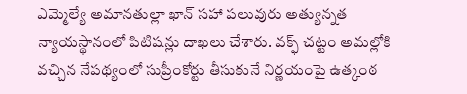ఎమ్మెల్యే అమానతుల్లా ఖాన్ సహా పలువురు అత్యున్నత న్యాయస్థానంలో పిటిషన్లు దాఖలు చేశారు. వక్ఫ్ చట్టం అమల్లోకి వచ్చిన నేపథ్యంలో సుప్రీంకోర్టు తీసుకునే నిర్ణయంపై ఉత్కంఠ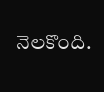నెలకొంది.